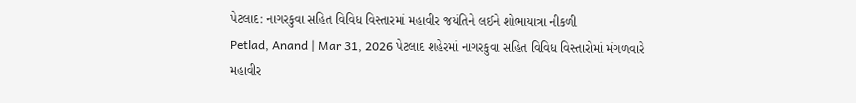પેટલાદ: નાગરકુવા સહિત વિવિધ વિસ્તારમાં મહાવીર જયંતિને લઈને શોભાયાત્રા નીકળી
Petlad, Anand | Mar 31, 2026 પેટલાદ શહેરમાં નાગરકુવા સહિત વિવિધ વિસ્તારોમાં મંગળવારે મહાવીર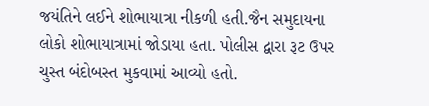જયંતિને લઈને શોભાયાત્રા નીકળી હતી.જૈન સમુદાયના લોકો શોભાયાત્રામાં જોડાયા હતા. પોલીસ દ્વારા રૂટ ઉપર ચુસ્ત બંદોબસ્ત મુકવામાં આવ્યો હતો.